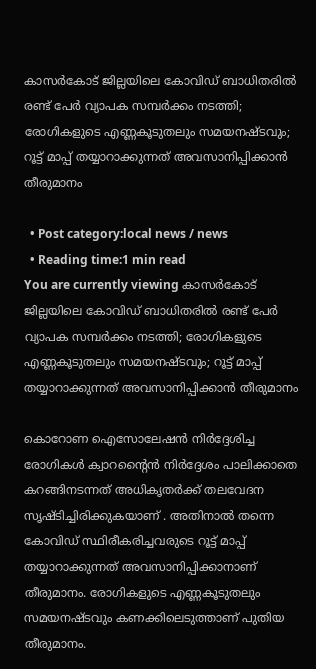കാസർകോട് ജില്ലയിലെ കോവിഡ് ബാധിതരില്‍ രണ്ട് പേര്‍ വ്യാപക സമ്പര്‍ക്കം നടത്തി; രോഗികളുടെ എണ്ണകൂടുതലും സമയനഷ്ടവും; റൂട്ട് മാപ്പ് തയ്യാറാക്കുന്നത് അവസാനിപ്പിക്കാൻ തീരുമാനം

  • Post category:local news / news
  • Reading time:1 min read
You are currently viewing കാസർകോട് ജില്ലയിലെ കോവിഡ് ബാധിതരില്‍ രണ്ട് പേര്‍ വ്യാപക സമ്പര്‍ക്കം നടത്തി; രോഗികളുടെ എണ്ണകൂടുതലും സമയനഷ്ടവും; റൂട്ട് മാപ്പ് തയ്യാറാക്കുന്നത് അവസാനിപ്പിക്കാൻ തീരുമാനം

കൊറോണ ഐസോലേഷൻ നിർദ്ദേശിച്ച രോഗികൾ ക്വാറന്റൈന്‍ നിര്‍ദ്ദേശം പാലിക്കാതെ കറങ്ങിനടന്നത് അധികൃതർക്ക് തലവേദന സൃഷ്ടിച്ചിരിക്കുകയാണ് . അതിനാല്‍ തന്നെ കോവിഡ് സ്ഥിരീകരിച്ചവരുടെ റൂട്ട് മാപ്പ് തയ്യാറാക്കുന്നത് അവസാനിപ്പിക്കാനാണ് തീരുമാനം. രോഗികളുടെ എണ്ണകൂടുതലും സമയനഷ്ടവും കണക്കിലെടുത്താണ് പുതിയ തീരുമാനം.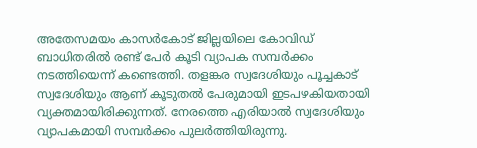അതേസമയം കാസർകോട് ജില്ലയിലെ കോവിഡ് ബാധിതരില്‍ രണ്ട് പേര്‍ കൂടി വ്യാപക സമ്പര്‍ക്കം നടത്തിയെന്ന് കണ്ടെത്തി. തളങ്കര സ്വദേശിയും പൂച്ചകാട് സ്വദേശിയും ആണ് കൂടുതല്‍ പേരുമായി ഇടപഴകിയതായി വ്യക്തമായിരിക്കുന്നത്. നേരത്തെ എരിയാല്‍ സ്വദേശിയും വ്യാപകമായി സമ്പര്‍ക്കം പുലര്‍ത്തിയിരുന്നു.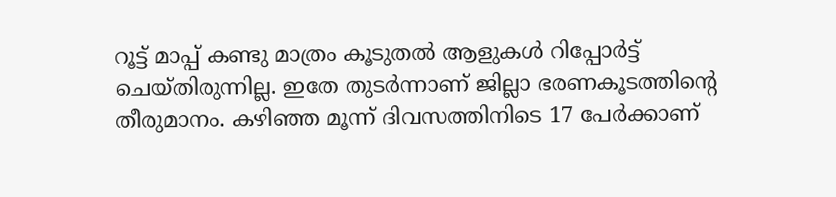റൂട്ട് മാപ്പ് കണ്ടു മാത്രം കൂടുതല്‍ ആളുകള്‍ റിപ്പോര്‍ട്ട് ചെയ്തിരുന്നില്ല. ഇതേ തുടര്‍ന്നാണ് ജില്ലാ ഭരണകൂടത്തിന്‍റെ തീരുമാനം. കഴിഞ്ഞ മൂന്ന് ദിവസത്തിനിടെ 17 പേര്‍ക്കാണ്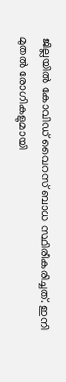ജില്ലയില്‍ കോവിഡ് വൈറസ് ബാധ സ്ഥിരീകരിച്ചത്. ഇനി മുതല്‍ രോഗികളുമായി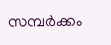സമ്പർക്കം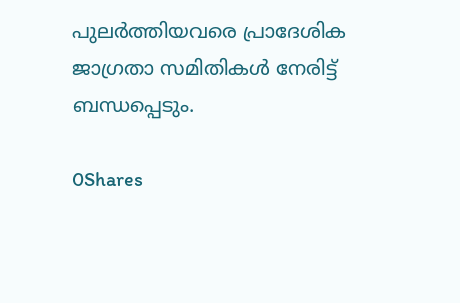പുലര്‍ത്തിയവരെ പ്രാദേശിക ജാഗ്രതാ സമിതികള്‍ നേരിട്ട് ബന്ധപ്പെടും.

0Shares